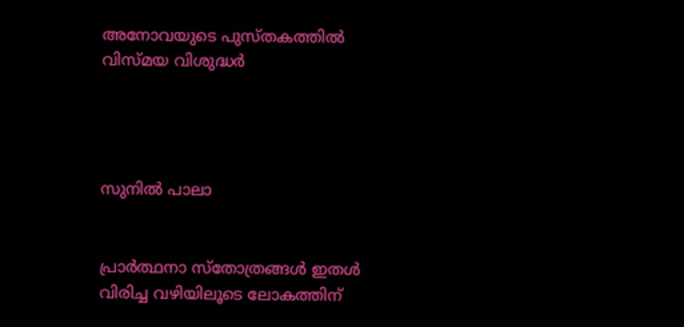അനോവയുടെ പുസ്തകത്തില്‍ വിസ്മയ വിശുദ്ധര്‍




സുനില്‍ പാലാ


പ്രാര്‍ത്ഥനാ സ്‌തോത്രങ്ങള്‍ ഇതള്‍ വിരിച്ച വഴിയിലൂടെ ലോകത്തിന്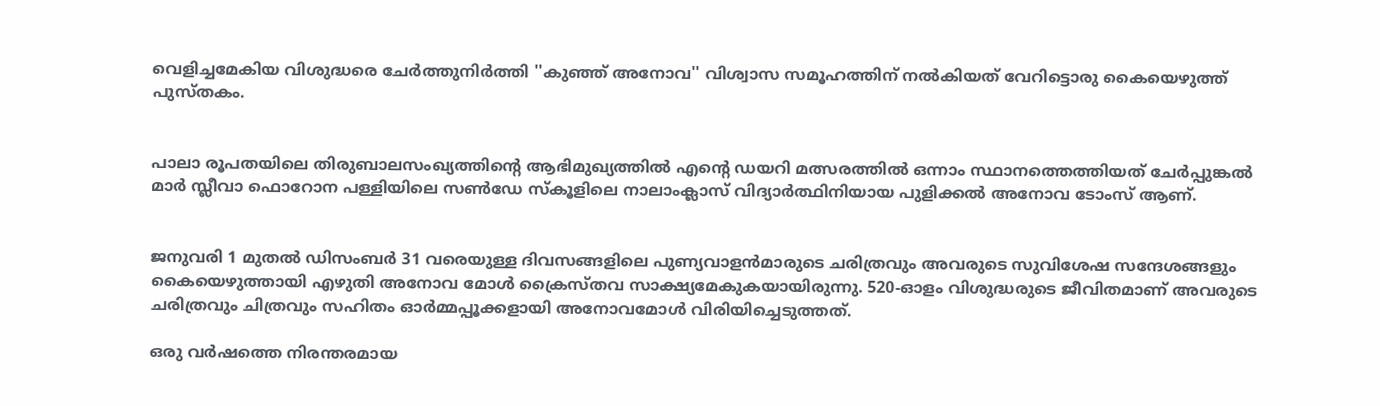വെളിച്ചമേകിയ വിശുദ്ധരെ ചേര്‍ത്തുനിര്‍ത്തി ''കുഞ്ഞ് അനോവ'' വിശ്വാസ സമൂഹത്തിന് നല്‍കിയത് വേറിട്ടൊരു കൈയെഴുത്ത് പുസ്തകം.


പാലാ രൂപതയിലെ തിരുബാലസംഖ്യത്തിന്റെ ആഭിമുഖ്യത്തില്‍ എന്റെ ഡയറി മത്സരത്തില്‍ ഒന്നാം സ്ഥാനത്തെത്തിയത് ചേര്‍പ്പുങ്കല്‍ മാര്‍ സ്ലീവാ ഫൊറോന പള്ളിയിലെ സണ്‍ഡേ സ്‌കൂളിലെ നാലാംക്ലാസ് വിദ്യാര്‍ത്ഥിനിയായ പുളിക്കല്‍ അനോവ ടോംസ് ആണ്.


ജനുവരി 1 മുതല്‍ ഡിസംബര്‍ 31 വരെയുള്ള ദിവസങ്ങളിലെ പുണ്യവാളന്‍മാരുടെ ചരിത്രവും അവരുടെ സുവിശേഷ സന്ദേശങ്ങളും കൈയെഴുത്തായി എഴുതി അനോവ മോള്‍ ക്രൈസ്തവ സാക്ഷ്യമേകുകയായിരുന്നു. 520-ഓളം വിശുദ്ധരുടെ ജീവിതമാണ് അവരുടെ ചരിത്രവും ചിത്രവും സഹിതം ഓര്‍മ്മപ്പൂക്കളായി അനോവമോള്‍ വിരിയിച്ചെടുത്തത്.

ഒരു വര്‍ഷത്തെ നിരന്തരമായ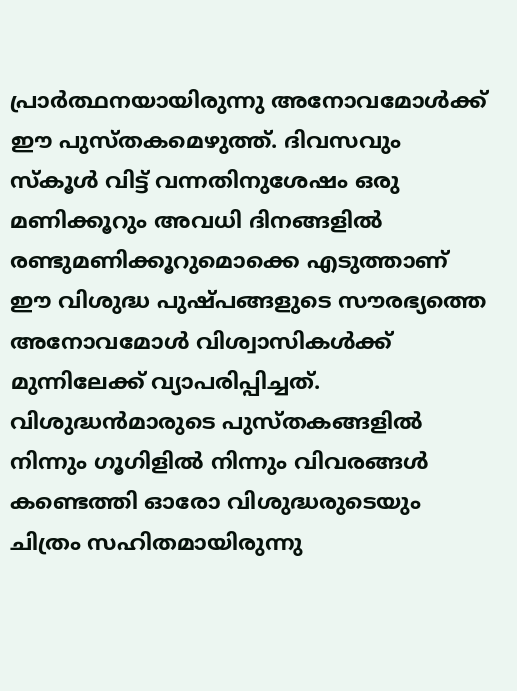പ്രാര്‍ത്ഥനയായിരുന്നു അനോവമോള്‍ക്ക് ഈ പുസ്തകമെഴുത്ത്. ദിവസവും സ്‌കൂള്‍ വിട്ട് വന്നതിനുശേഷം ഒരു മണിക്കൂറും അവധി ദിനങ്ങളില്‍ രണ്ടുമണിക്കൂറുമൊക്കെ എടുത്താണ് ഈ വിശുദ്ധ പുഷ്പങ്ങളുടെ സൗരഭ്യത്തെ അനോവമോള്‍ വിശ്വാസികള്‍ക്ക് മുന്നിലേക്ക് വ്യാപരിപ്പിച്ചത്. വിശുദ്ധന്‍മാരുടെ പുസ്തകങ്ങളില്‍ നിന്നും ഗൂഗിളില്‍ നിന്നും വിവരങ്ങള്‍ കണ്ടെത്തി ഓരോ വിശുദ്ധരുടെയും ചിത്രം സഹിതമായിരുന്നു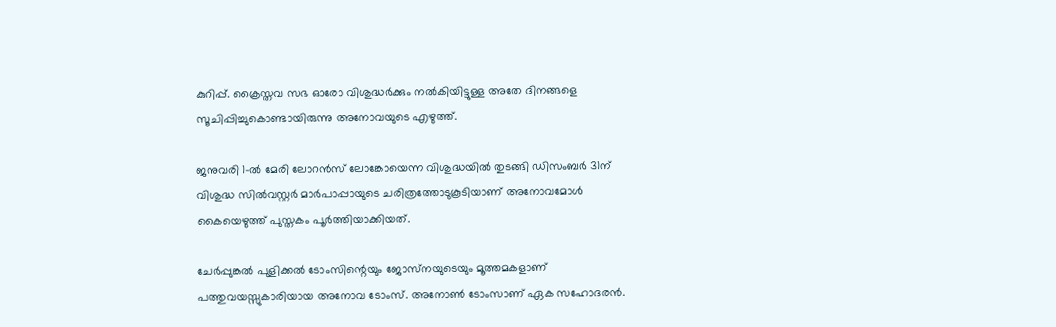കുറിപ്പ്. ക്രൈസ്തവ സഭ ഓരോ വിശുദ്ധര്‍ക്കും നല്‍കിയിട്ടുള്ള അതേ ദിനങ്ങളെ സൂചിപ്പിച്ചുകൊണ്ടായിരുന്നു അനോവയുടെ എഴുത്ത്.

ജനുവരി 1-ല്‍ മേരി ലോറന്‍സ് ലോങ്കോയെന്ന വിശുദ്ധയില്‍ തുടങ്ങി ഡിസംബര്‍ 31ന് വിശുദ്ധ സില്‍വസ്റ്റര്‍ മാര്‍പാപ്പായുടെ ചരിത്രത്തോടുകൂടിയാണ് അനോവമോള്‍ കൈയെഴുത്ത് പുസ്തകം പൂര്‍ത്തിയാക്കിയത്.

ചേര്‍പ്പുങ്കല്‍ പുളിക്കല്‍ ടോംസിന്റെയും ജോസ്‌നയുടെയും മൂത്തമകളാണ് പത്തുവയസ്സുകാരിയായ അനോവ ടോംസ്. അനോണ്‍ ടോംസാണ് ഏക സഹോദരന്‍.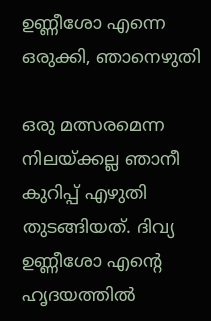ഉണ്ണീശോ എന്നെ ഒരുക്കി, ഞാനെഴുതി

ഒരു മത്സരമെന്ന നിലയ്ക്കല്ല ഞാനീ കുറിപ്പ് എഴുതി തുടങ്ങിയത്. ദിവ്യ ഉണ്ണീശോ എന്റെ ഹൃദയത്തില്‍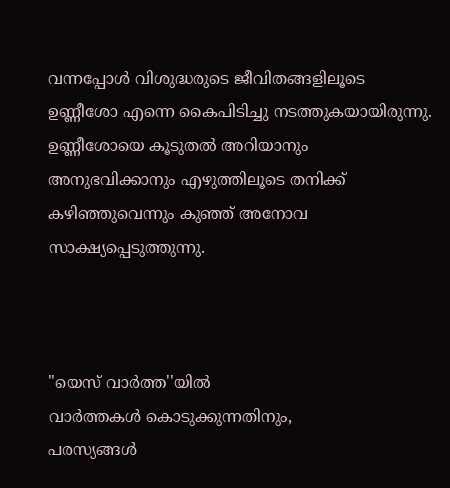വന്നപ്പോള്‍ വിശുദ്ധരുടെ ജീവിതങ്ങളിലൂടെ ഉണ്ണീശോ എന്നെ കൈപിടിച്ചു നടത്തുകയായിരുന്നു. ഉണ്ണീശോയെ കൂടുതല്‍ അറിയാനും അനുഭവിക്കാനും എഴുത്തിലൂടെ തനിക്ക് കഴിഞ്ഞുവെന്നും കുഞ്ഞ് അനോവ സാക്ഷ്യപ്പെടുത്തുന്നു.



"യെസ് വാർത്ത''യിൽ
വാർത്തകൾ കൊടുക്കുന്നതിനും,
പരസ്യങ്ങൾ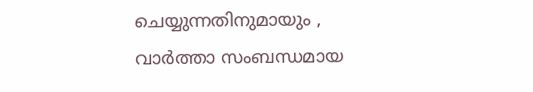ചെയ്യുന്നതിനുമായും ,
വാർത്താ സംബന്ധമായ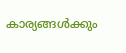കാര്യങ്ങൾക്കും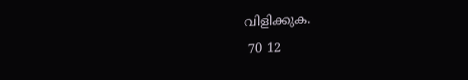വിളിക്കുക.
 70 12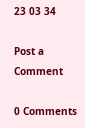23 03 34

Post a Comment

0 Comments